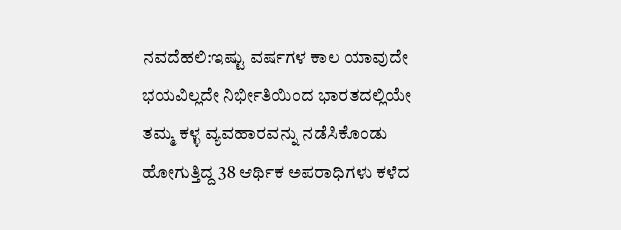ನವದೆಹಲಿ:ಇಷ್ಟು ವರ್ಷಗಳ ಕಾಲ ಯಾವುದೇ ಭಯವಿಲ್ಲದೇ ನಿರ್ಭೀತಿಯಿಂದ ಭಾರತದಲ್ಲಿಯೇ ತಮ್ಮ ಕಳ್ಳ ವ್ಯವಹಾರವನ್ನು ನಡೆಸಿಕೊಂಡು ಹೋಗುತ್ತಿದ್ದ 38 ಆರ್ಥಿಕ ಅಪರಾಧಿಗಳು ಕಳೆದ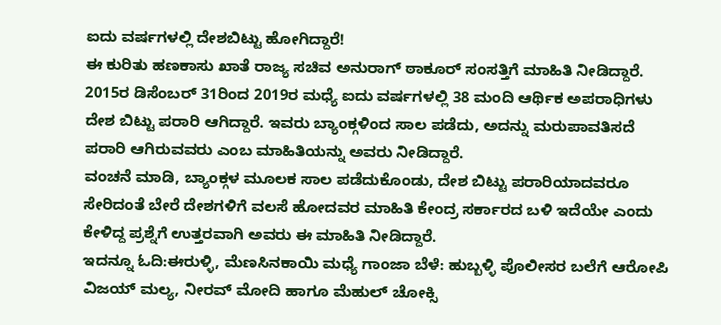ಐದು ವರ್ಷಗಳಲ್ಲಿ ದೇಶಬಿಟ್ಟು ಹೋಗಿದ್ದಾರೆ!
ಈ ಕುರಿತು ಹಣಕಾಸು ಖಾತೆ ರಾಜ್ಯ ಸಚಿವ ಅನುರಾಗ್ ಠಾಕೂರ್ ಸಂಸತ್ತಿಗೆ ಮಾಹಿತಿ ನೀಡಿದ್ದಾರೆ. 2015ರ ಡಿಸೆಂಬರ್ 31ರಿಂದ 2019ರ ಮಧ್ಯೆ ಐದು ವರ್ಷಗಳಲ್ಲಿ 38 ಮಂದಿ ಆರ್ಥಿಕ ಅಪರಾಧಿಗಳು ದೇಶ ಬಿಟ್ಟು ಪರಾರಿ ಆಗಿದ್ದಾರೆ. ಇವರು ಬ್ಯಾಂಕ್ಗಳಿಂದ ಸಾಲ ಪಡೆದು, ಅದನ್ನು ಮರುಪಾವತಿಸದೆ ಪರಾರಿ ಆಗಿರುವವರು ಎಂಬ ಮಾಹಿತಿಯನ್ನು ಅವರು ನೀಡಿದ್ದಾರೆ.
ವಂಚನೆ ಮಾಡಿ, ಬ್ಯಾಂಕ್ಗಳ ಮೂಲಕ ಸಾಲ ಪಡೆದುಕೊಂಡು, ದೇಶ ಬಿಟ್ಟು ಪರಾರಿಯಾದವರೂ ಸೇರಿದಂತೆ ಬೇರೆ ದೇಶಗಳಿಗೆ ವಲಸೆ ಹೋದವರ ಮಾಹಿತಿ ಕೇಂದ್ರ ಸರ್ಕಾರದ ಬಳಿ ಇದೆಯೇ ಎಂದು ಕೇಳಿದ್ದ ಪ್ರಶ್ನೆಗೆ ಉತ್ತರವಾಗಿ ಅವರು ಈ ಮಾಹಿತಿ ನೀಡಿದ್ದಾರೆ.
ಇದನ್ನೂ ಓದಿ:ಈರುಳ್ಳಿ, ಮೆಣಸಿನಕಾಯಿ ಮಧ್ಯೆ ಗಾಂಜಾ ಬೆಳೆ: ಹುಬ್ಬಳ್ಳಿ ಪೊಲೀಸರ ಬಲೆಗೆ ಆರೋಪಿ
ವಿಜಯ್ ಮಲ್ಯ, ನೀರವ್ ಮೋದಿ ಹಾಗೂ ಮೆಹುಲ್ ಚೋಕ್ಸಿ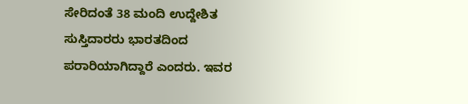ಸೇರಿದಂತೆ 38 ಮಂದಿ ಉದ್ದೇಶಿತ ಸುಸ್ತಿದಾರರು ಭಾರತದಿಂದ ಪರಾರಿಯಾಗಿದ್ದಾರೆ ಎಂದರು. ಇವರ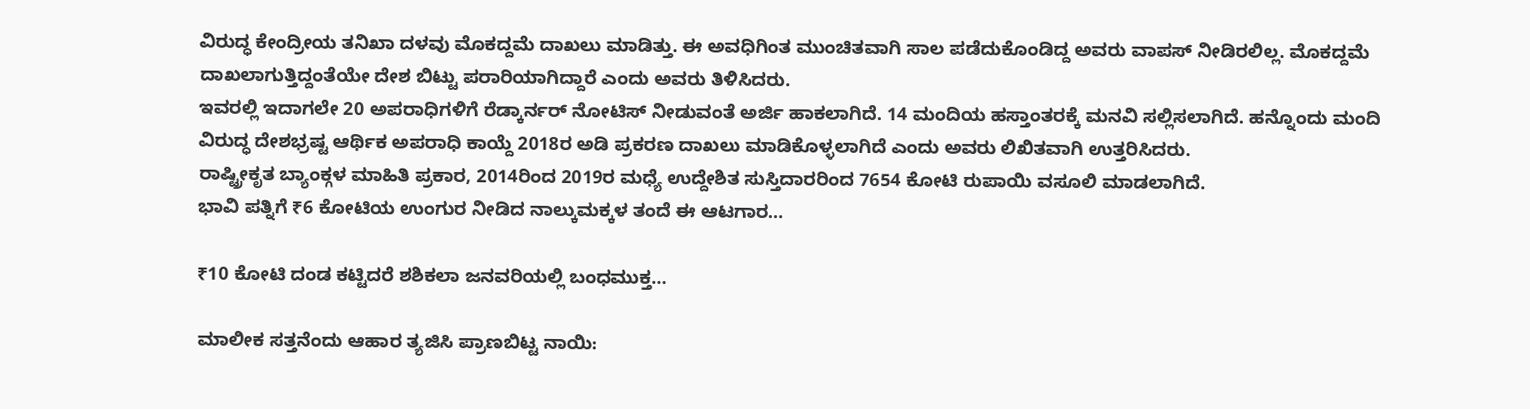ವಿರುದ್ಧ ಕೇಂದ್ರೀಯ ತನಿಖಾ ದಳವು ಮೊಕದ್ದಮೆ ದಾಖಲು ಮಾಡಿತ್ತು. ಈ ಅವಧಿಗಿಂತ ಮುಂಚಿತವಾಗಿ ಸಾಲ ಪಡೆದುಕೊಂಡಿದ್ದ ಅವರು ವಾಪಸ್ ನೀಡಿರಲಿಲ್ಲ. ಮೊಕದ್ದಮೆ ದಾಖಲಾಗುತ್ತಿದ್ದಂತೆಯೇ ದೇಶ ಬಿಟ್ಟು ಪರಾರಿಯಾಗಿದ್ದಾರೆ ಎಂದು ಅವರು ತಿಳಿಸಿದರು.
ಇವರಲ್ಲಿ ಇದಾಗಲೇ 20 ಅಪರಾಧಿಗಳಿಗೆ ರೆಡ್ಕಾರ್ನರ್ ನೋಟಿಸ್ ನೀಡುವಂತೆ ಅರ್ಜಿ ಹಾಕಲಾಗಿದೆ. 14 ಮಂದಿಯ ಹಸ್ತಾಂತರಕ್ಕೆ ಮನವಿ ಸಲ್ಲಿಸಲಾಗಿದೆ. ಹನ್ನೊಂದು ಮಂದಿ ವಿರುದ್ಧ ದೇಶಭ್ರಷ್ಟ ಆರ್ಥಿಕ ಅಪರಾಧಿ ಕಾಯ್ದೆ 2018ರ ಅಡಿ ಪ್ರಕರಣ ದಾಖಲು ಮಾಡಿಕೊಳ್ಳಲಾಗಿದೆ ಎಂದು ಅವರು ಲಿಖಿತವಾಗಿ ಉತ್ತರಿಸಿದರು.
ರಾಷ್ಟ್ರೀಕೃತ ಬ್ಯಾಂಕ್ಗಳ ಮಾಹಿತಿ ಪ್ರಕಾರ, 2014ರಿಂದ 2019ರ ಮಧ್ಯೆ ಉದ್ದೇಶಿತ ಸುಸ್ತಿದಾರರಿಂದ 7654 ಕೋಟಿ ರುಪಾಯಿ ವಸೂಲಿ ಮಾಡಲಾಗಿದೆ.
ಭಾವಿ ಪತ್ನಿಗೆ ₹6 ಕೋಟಿಯ ಉಂಗುರ ನೀಡಿದ ನಾಲ್ಕುಮಕ್ಕಳ ತಂದೆ ಈ ಆಟಗಾರ…

₹10 ಕೋಟಿ ದಂಡ ಕಟ್ಟಿದರೆ ಶಶಿಕಲಾ ಜನವರಿಯಲ್ಲಿ ಬಂಧಮುಕ್ತ…

ಮಾಲೀಕ ಸತ್ತನೆಂದು ಆಹಾರ ತ್ಯಜಿಸಿ ಪ್ರಾಣಬಿಟ್ಟ ನಾಯಿ: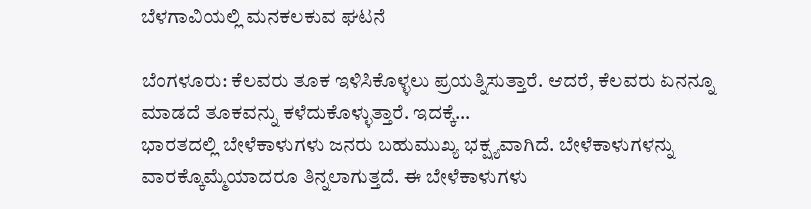ಬೆಳಗಾವಿಯಲ್ಲಿ ಮನಕಲಕುವ ಘಟನೆ

ಬೆಂಗಳೂರು: ಕೆಲವರು ತೂಕ ಇಳಿಸಿಕೊಳ್ಳಲು ಪ್ರಯತ್ನಿಸುತ್ತಾರೆ. ಆದರೆ, ಕೆಲವರು ಏನನ್ನೂ ಮಾಡದೆ ತೂಕವನ್ನು ಕಳೆದುಕೊಳ್ಳುತ್ತಾರೆ. ಇದಕ್ಕೆ…
ಭಾರತದಲ್ಲಿ ಬೇಳೆಕಾಳುಗಳು ಜನರು ಬಹುಮುಖ್ಯ ಭಕ್ಷ್ಯವಾಗಿದೆ. ಬೇಳೆಕಾಳುಗಳನ್ನು ವಾರಕ್ಕೊಮ್ಮೆಯಾದರೂ ತಿನ್ನಲಾಗುತ್ತದೆ. ಈ ಬೇಳೆಕಾಳುಗಳು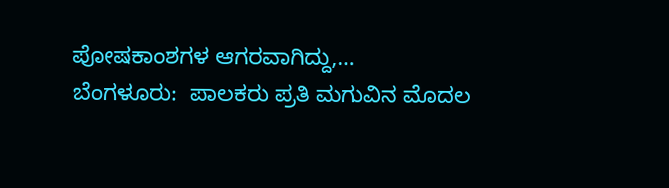ಪೋಷಕಾಂಶಗಳ ಆಗರವಾಗಿದ್ದು,…
ಬೆಂಗಳೂರು:  ಪಾಲಕರು ಪ್ರತಿ ಮಗುವಿನ ಮೊದಲ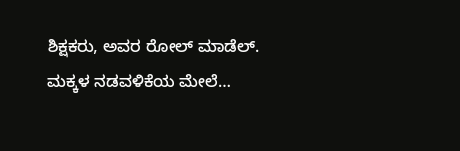ಶಿಕ್ಷಕರು, ಅವರ ರೋಲ್ ಮಾಡೆಲ್. ಮಕ್ಕಳ ನಡವಳಿಕೆಯ ಮೇಲೆ…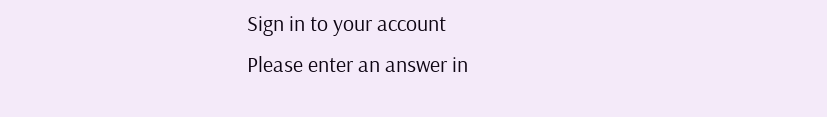Sign in to your account
Please enter an answer in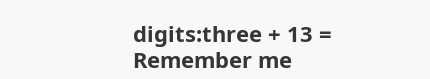digits:three + 13 =
Remember me